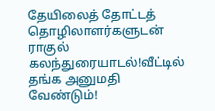தேயிலைத் தோட்டத் தொழிலாளர்களுடன் ராகுல் கலந்துரையாடல்!வீட்டில் தங்க அனுமதி வேண்டும்!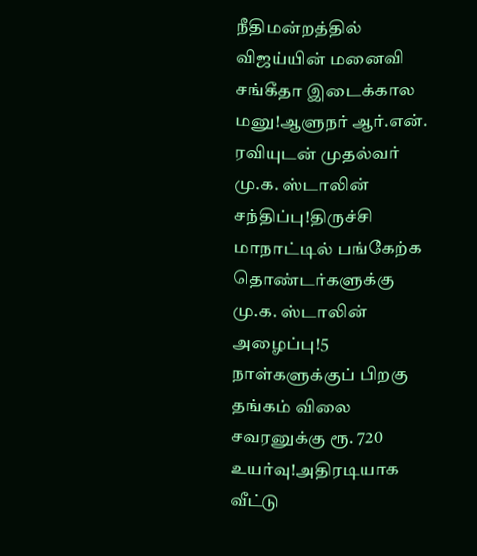நீதிமன்றத்தில் விஜய்யின் மனைவி சங்கீதா இடைக்கால மனு!ஆளுநர் ஆர்.என். ரவியுடன் முதல்வர் மு.க. ஸ்டாலின் சந்திப்பு!திருச்சி மாநாட்டில் பங்கேற்க தொண்டர்களுக்கு மு.க. ஸ்டாலின் அழைப்பு!5 நாள்களுக்குப் பிறகு தங்கம் விலை சவரனுக்கு ரூ. 720 உயர்வு!அதிரடியாக வீட்டு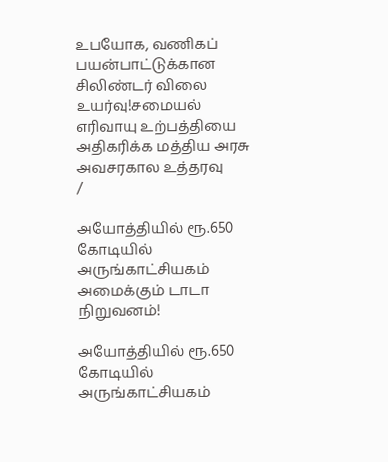உபயோக, வணிகப் பயன்பாட்டுக்கான சிலிண்டர் விலை உயர்வு!சமையல் எரிவாயு உற்பத்தியை அதிகரிக்க மத்திய அரசு அவசரகால உத்தரவு
/

அயோத்தியில் ரூ.650 கோடியில் அருங்காட்சியகம் அமைக்கும் டாடா நிறுவனம்!

அயோத்தியில் ரூ.650 கோடியில் அருங்காட்சியகம்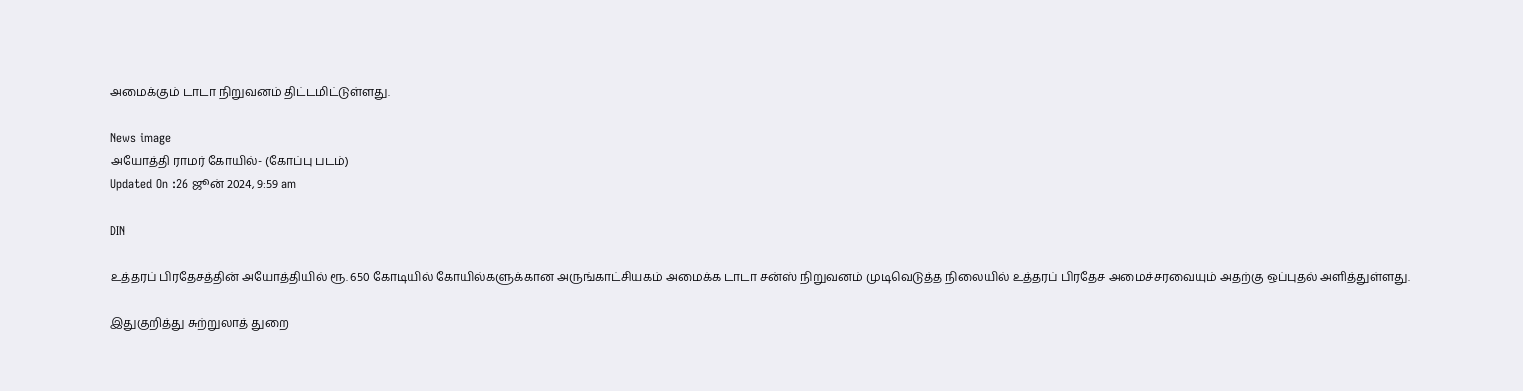அமைக்கும் டாடா நிறுவனம் திட்டமிட்டுள்ளது.

News image
அயோத்தி ராமர் கோயில்- (கோப்பு படம்)
Updated On :26 ஜூன் 2024, 9:59 am

DIN

உத்தரப் பிரதேசத்தின் அயோத்தியில் ரூ. 650 கோடியில் கோயில்களுக்கான அருங்காட்சியகம் அமைக்க டாடா சன்ஸ் நிறுவனம் முடிவெடுத்த நிலையில் உத்தரப் பிரதேச அமைச்சரவையும் அதற்கு ஒப்புதல் அளித்துள்ளது.

இதுகுறித்து சுற்றுலாத் துறை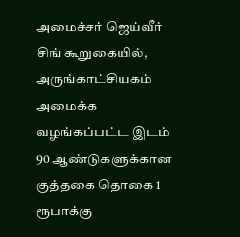அமைச்சர் ஜெய்வீர் சிங் கூறுகையில், அருங்காட்சியகம் அமைக்க வழங்கப்பட்ட இடம் 90 ஆண்டுகளுக்கான குத்தகை தொகை 1 ரூபாக்கு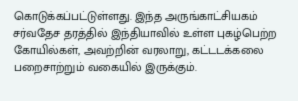கொடுக்கப்பட்டுள்ளது. இந்த அருங்காட்சியகம் சர்வதேச தரத்தில் இந்தியாவில் உள்ள புகழ்பெற்ற கோயில்கள், அவற்றின் வரலாறு, கட்டடக்கலை பறைசாற்றும் வகையில் இருக்கும்.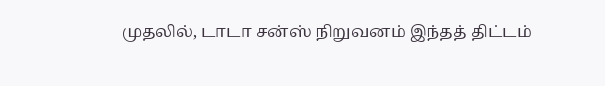முதலில், டாடா சன்ஸ் நிறுவனம் இந்தத் திட்டம்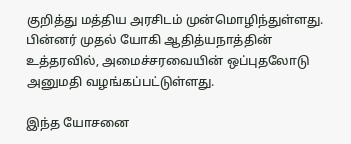குறித்து மத்திய அரசிடம் முன்மொழிந்துள்ளது. பின்னர் முதல் யோகி ஆதித்யநாத்தின் உத்தரவில், அமைச்சரவையின் ஒப்புதலோடு அனுமதி வழங்கப்பட்டுள்ளது.

இந்த யோசனை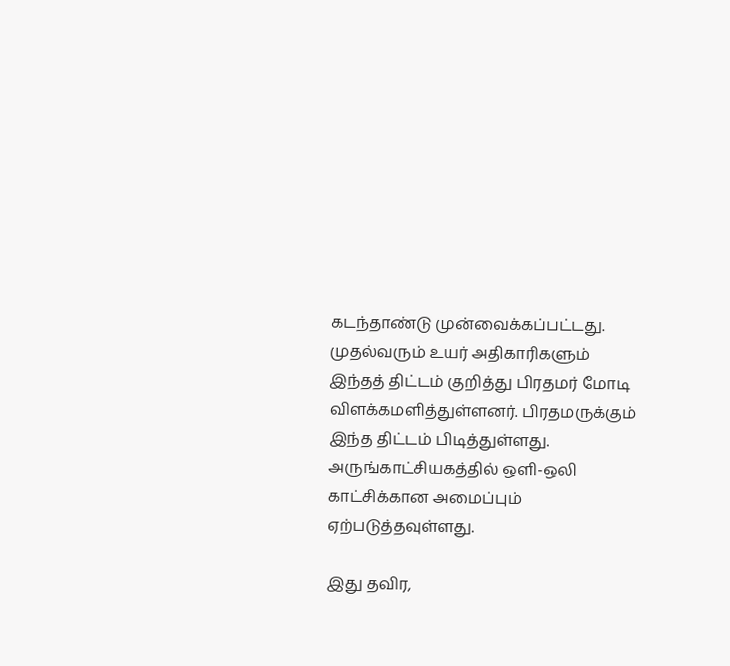கடந்தாண்டு முன்வைக்கப்பட்டது. முதல்வரும் உயர் அதிகாரிகளும் இந்தத் திட்டம் குறித்து பிரதமர் மோடி விளக்கமளித்துள்ளனர். பிரதமருக்கும் இந்த திட்டம் பிடித்துள்ளது. அருங்காட்சியகத்தில் ஒளி-ஒலி காட்சிக்கான அமைப்பும் ஏற்படுத்தவுள்ளது.

இது தவிர,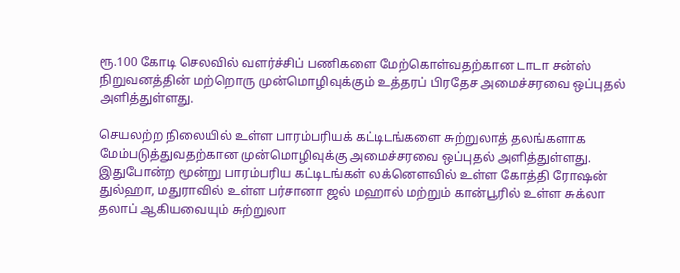ரூ.100 கோடி செலவில் வளர்ச்சிப் பணிகளை மேற்கொள்வதற்கான டாடா சன்ஸ் நிறுவனத்தின் மற்றொரு முன்மொழிவுக்கும் உத்தரப் பிரதேச அமைச்சரவை ஒப்புதல் அளித்துள்ளது.

செயலற்ற நிலையில் உள்ள பாரம்பரியக் கட்டிடங்களை சுற்றுலாத் தலங்களாக மேம்படுத்துவதற்கான முன்மொழிவுக்கு அமைச்சரவை ஒப்புதல் அளித்துள்ளது. இதுபோன்ற மூன்று பாரம்பரிய கட்டிடங்கள் லக்னௌவில் உள்ள கோத்தி ரோஷன் துல்ஹா, மதுராவில் உள்ள பர்சானா ஜல் மஹால் மற்றும் கான்பூரில் உள்ள சுக்லா தலாப் ஆகியவையும் சுற்றுலா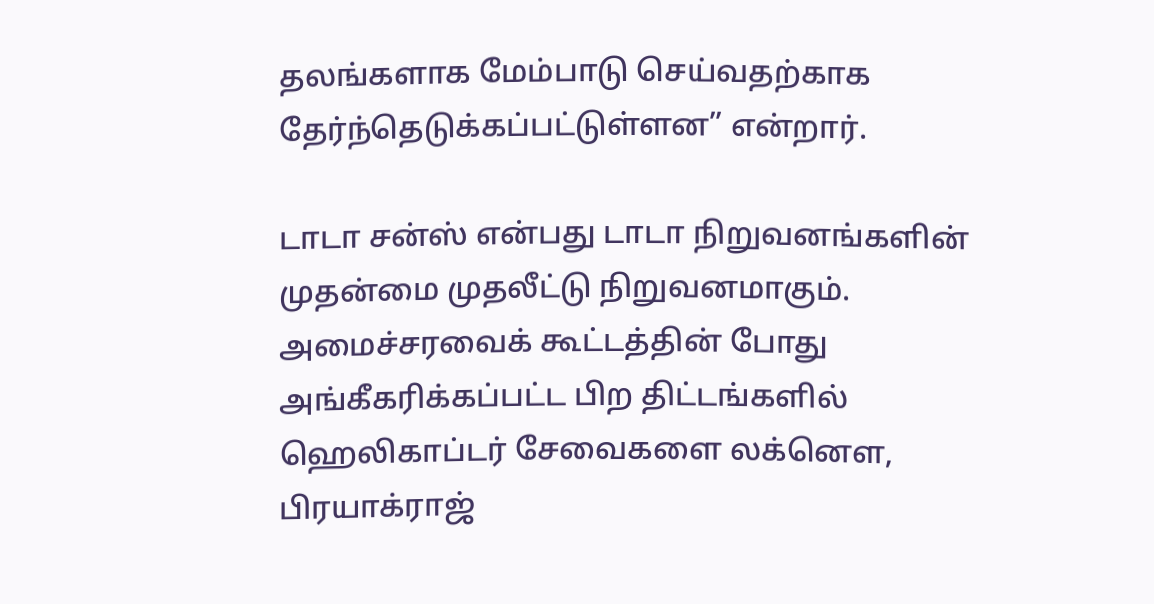தலங்களாக மேம்பாடு செய்வதற்காக தேர்ந்தெடுக்கப்பட்டுள்ளன” என்றார்.

டாடா சன்ஸ் என்பது டாடா நிறுவனங்களின் முதன்மை முதலீட்டு நிறுவனமாகும். அமைச்சரவைக் கூட்டத்தின் போது அங்கீகரிக்கப்பட்ட பிற திட்டங்களில் ஹெலிகாப்டர் சேவைகளை லக்னௌ, பிரயாக்ராஜ்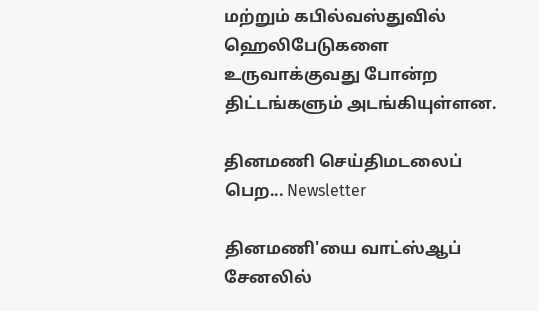மற்றும் கபில்வஸ்துவில் ஹெலிபேடுகளை உருவாக்குவது போன்ற திட்டங்களும் அடங்கியுள்ளன.

தினமணி செய்திமடலைப் பெற... Newsletter

தினமணி'யை வாட்ஸ்ஆப் சேனலில்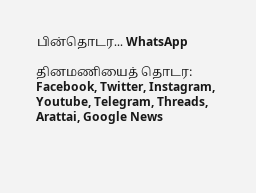பின்தொடர... WhatsApp

தினமணியைத் தொடர: Facebook, Twitter, Instagram, Youtube, Telegram, Threads, Arattai, Google News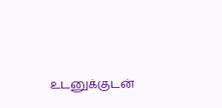உடனுக்குடன்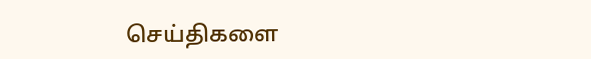செய்திகளை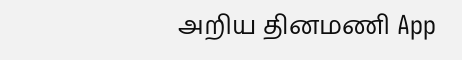அறிய தினமணி App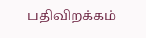பதிவிறக்கம்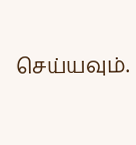செய்யவும்.